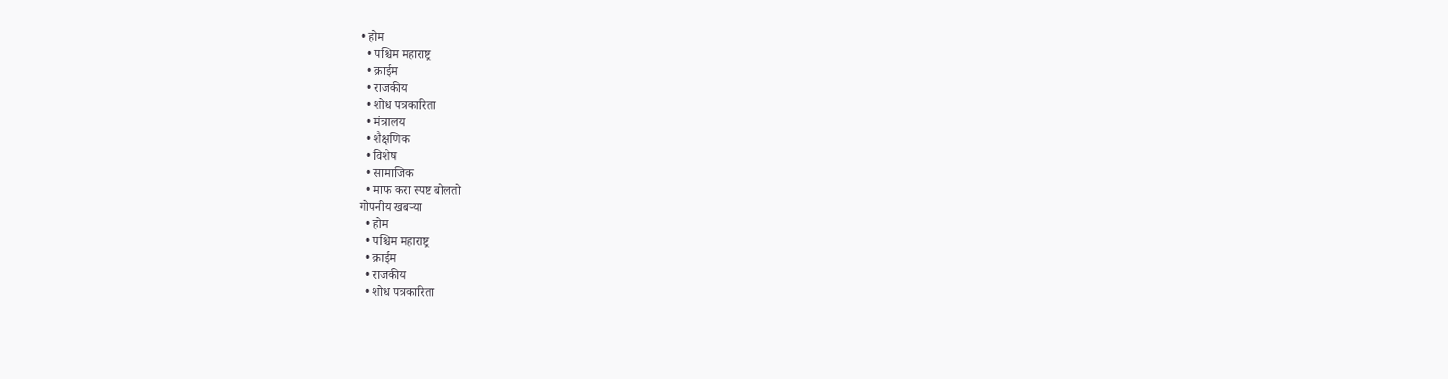• होम
  • पश्चिम महाराष्ट्र
  • क्राईम
  • राजकीय
  • शोध पत्रकारिता
  • मंत्रालय
  • शैक्षणिक
  • विशेष
  • सामाजिक
  • माफ करा स्पष्ट बोलतो
गोपनीय खबऱ्या
  • होम
  • पश्चिम महाराष्ट्र
  • क्राईम
  • राजकीय
  • शोध पत्रकारिता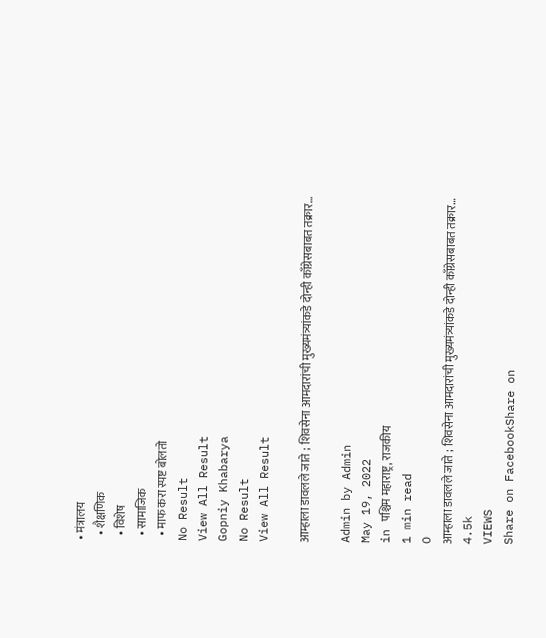• मंत्रालय
  • शैक्षणिक
  • विशेष
  • सामाजिक
  • माफ करा स्पष्ट बोलतो
No Result
View All Result
Gopniy Khabarya
No Result
View All Result

आम्हाला डावलले जाते ; शिवसेना आमदारांची मुख्यमंत्र्यांकडे दोन्ही काँग्रेसबाबत तक्रार…

Admin by Admin
May 19, 2022
in पश्चिम महाराष्ट्र, राजकीय
1 min read
0
आम्हाला डावलले जाते ; शिवसेना आमदारांची मुख्यमंत्र्यांकडे दोन्ही काँग्रेसबाबत तक्रार…
4.5k
VIEWS
Share on FacebookShare on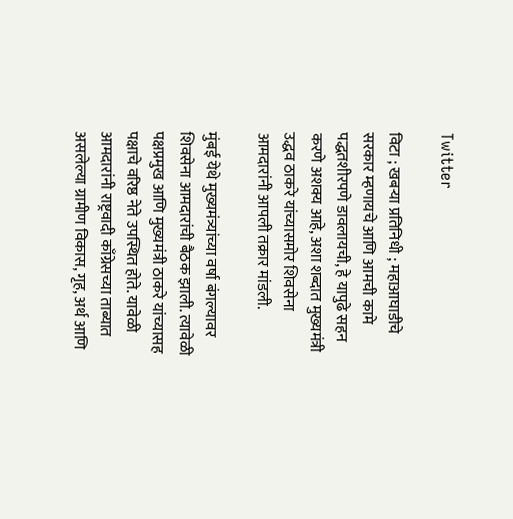Twitter

विटा ; खबऱ्या प्रतिनिधी ; महाआघाडीचे सरकार म्हणायचे आणि आमची कामे पद्धतशीरपणे डावलायची, हे यापुढे सहन करणे अशक्य आहे, अशा शब्दात मुख्यमंत्री उद्धव ठाकरे यांच्यासमोर शिवसेना आमदारांनी आपली तक्रार मांडली.

मुंबई येथे मुख्यमंत्र्यांच्या वर्षा बंगल्यावर शिवसेना आमदारांची बैठक झाली. त्यावेळी पक्षप्रमुख आणि मुख्यमंत्री ठाकरे यांच्यासह पक्षाचे वरिष्ठ नेते उपस्थित होते. यावेळी आमदारांनी राष्ट्रवादी काँग्रेसच्या ताब्यात असलेल्या ग्रामीण विकास, गृह, अर्थ आणि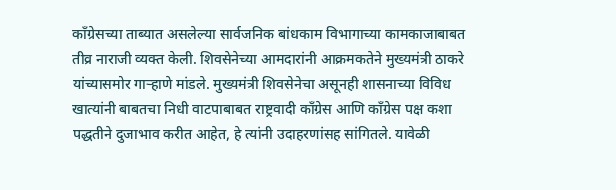काँग्रेसच्या ताब्यात असलेल्या सार्वजनिक बांधकाम विभागाच्या कामकाजाबाबत तीव्र नाराजी व्यक्त केली. शिवसेनेच्या आमदारांनी आक्रमकतेने मुख्यमंत्री ठाकरे यांच्यासमोर गार्‍हाणे मांडले. मुख्यमंत्री शिवसेनेचा असूनही शासनाच्या विविध खात्यांनी बाबतचा निधी वाटपाबाबत राष्ट्रवादी काँग्रेस आणि काँग्रेस पक्ष कशा पद्धतीने दुजाभाव करीत आहेत, हे त्यांनी उदाहरणांसह सांगितले. यावेळी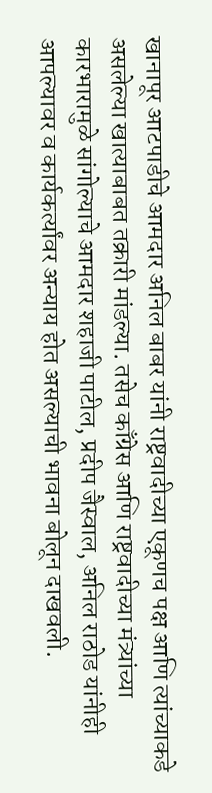खानापूर आटपाडीचे आमदार अनिल बाबर यांनी राष्ट्रवादीच्या एकूणच पक्ष आणि त्यांच्याकडे असलेल्या खात्याबाबत तक्रारी मांडल्या. तसेच काँग्रेस आणि राष्ट्रवादीच्या मंत्र्यांच्या कारभारामुळे सांगोल्याचे आमदार शहाजी पाटील, प्रदीप जैस्वाल, अनिल राठोड यांनीही आपल्यावर व कार्यकर्त्यांवर अन्याय होत असल्याची भावना बोलून दाखवली.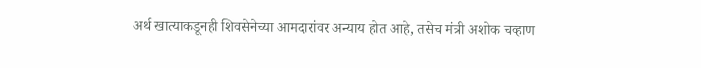अर्थ खात्याकडूनही शिवसेनेच्या आमदारांवर अन्याय होत आहे, तसेच मंत्री अशोक चव्हाण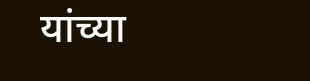यांच्या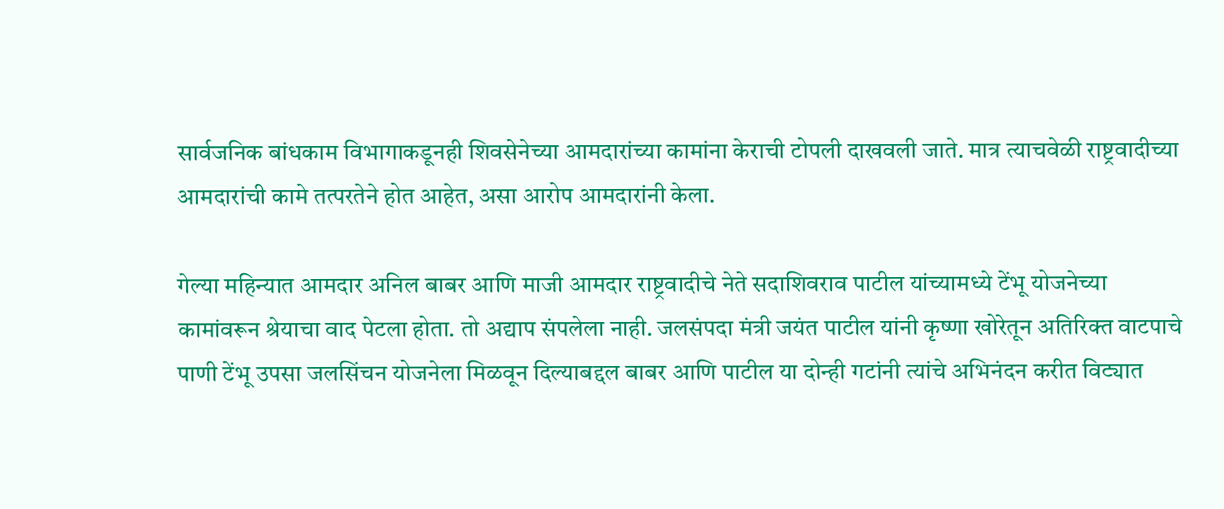सार्वजनिक बांधकाम विभागाकडूनही शिवसेनेच्या आमदारांच्या कामांना केराची टोपली दाखवली जाते. मात्र त्याचवेळी राष्ट्रवादीच्या आमदारांची कामे तत्परतेने होत आहेत, असा आरोप आमदारांनी केला.

गेल्या महिन्यात आमदार अनिल बाबर आणि माजी आमदार राष्ट्रवादीचे नेते सदाशिवराव पाटील यांच्यामध्ये टेंभू योजनेच्या कामांवरून श्रेयाचा वाद पेटला होता. तो अद्याप संपलेला नाही. जलसंपदा मंत्री जयंत पाटील यांनी कृष्णा खोरेतून अतिरिक्त वाटपाचे पाणी टेंभू उपसा जलसिंचन योजनेला मिळवून दिल्याबद्दल बाबर आणि पाटील या दोन्ही गटांनी त्यांचे अभिनंदन करीत विट्यात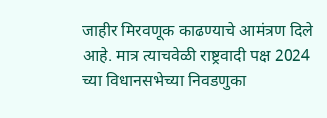जाहीर मिरवणूक काढण्याचे आमंत्रण दिले आहे. मात्र त्याचवेळी राष्ट्रवादी पक्ष 2024 च्या विधानसभेच्या निवडणुका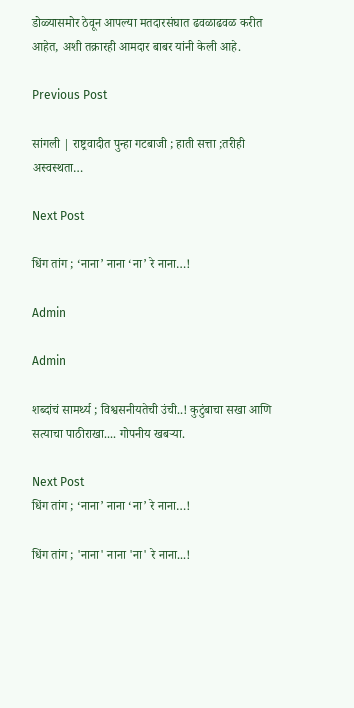डोळ्यासमोर ठेवून आपल्या मतदारसंघात ढवळाढवळ करीत आहेत, अशी तक्रारही आमदार बाबर यांनी केली आहे.

Previous Post

सांगली | राष्ट्रवादीत पुन्हा गटबाजी ; हाती सत्ता ;तरीही अस्वस्थता…

Next Post

धिंग तांग ; ‘नाना’ नाना ‘ना’ रे नाना…!

Admin

Admin

शब्दांचं सामर्थ्य ; विश्वसनीयतेची उंची..! कुटुंबाचा सखा आणि सत्याचा पाठीराखा.... गोपनीय खबऱ्या.

Next Post
धिंग तांग ; ‘नाना’ नाना ‘ना’ रे नाना…!

धिंग तांग ; 'नाना' नाना 'ना' रे नाना...!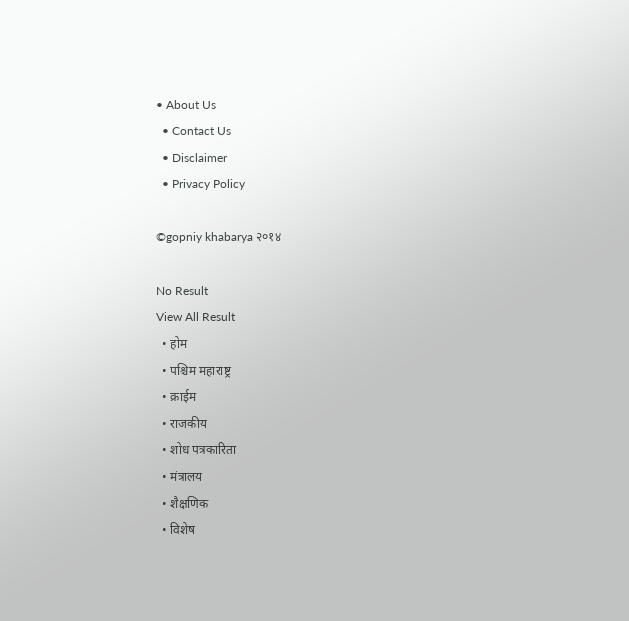• About Us
  • Contact Us
  • Disclaimer
  • Privacy Policy

©gopniy khabarya २०१४

No Result
View All Result
  • होम
  • पश्चिम महाराष्ट्र
  • क्राईम
  • राजकीय
  • शोध पत्रकारिता
  • मंत्रालय
  • शैक्षणिक
  • विशेष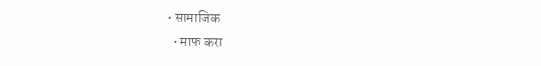• सामाजिक
  • माफ करा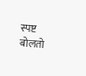स्पष्ट बोलतो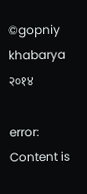©gopniy khabarya २०१४

error: Content is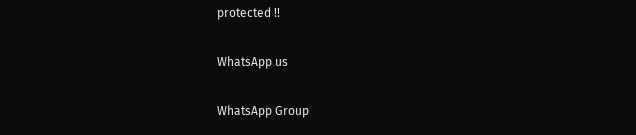protected !!

WhatsApp us

WhatsApp Group